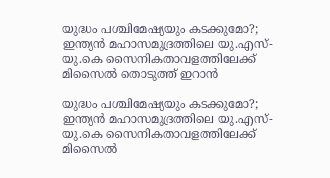യുദ്ധം പശ്ചിമേഷ്യയും കടക്കുമോ?; ഇന്ത്യന്‍ മഹാസമുദ്രത്തിലെ യു.എസ്-യു.കെ സൈനികതാവളത്തിലേക്ക് മിസൈൽ തൊടുത്ത് ഇറാൻ

യുദ്ധം പശ്ചിമേഷ്യയും കടക്കുമോ?; ഇന്ത്യന്‍ മഹാസമുദ്രത്തിലെ യു.എസ്-യു.കെ സൈനികതാവളത്തിലേക്ക് മിസൈൽ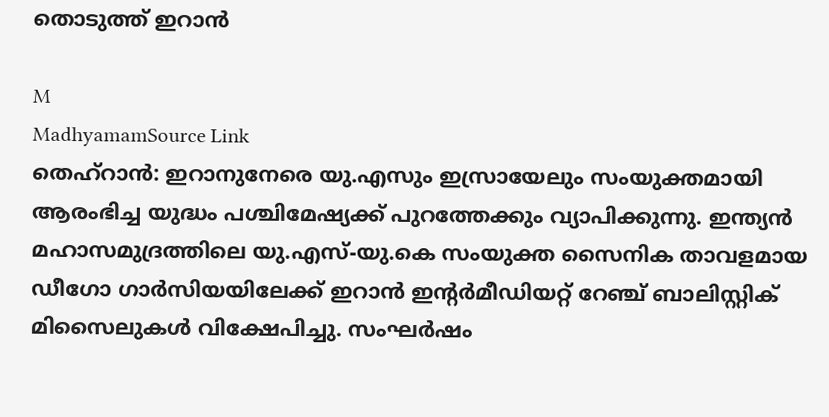തൊടുത്ത് ഇറാൻ

M
MadhyamamSource Link
തെഹ്റാൻ: ഇറാനുനേരെ യു.എസും ഇസ്രായേലും സംയുക്തമായി ആരംഭിച്ച യുദ്ധം പശ്ചിമേഷ്യക്ക് പുറത്തേക്കും വ്യാപിക്കുന്നു. ഇന്ത്യൻ മഹാസമുദ്രത്തിലെ യു.എസ്-യു.കെ സംയുക്ത സൈനിക താവളമായ ഡീഗോ ഗാർസിയയിലേക്ക് ഇറാൻ ഇന്റർമീഡിയറ്റ് റേഞ്ച് ബാലിസ്റ്റിക് മിസൈലുകൾ വിക്ഷേപിച്ചു. സംഘര്‍ഷം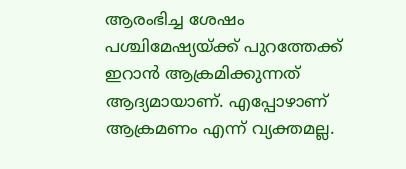ആരംഭിച്ച ശേഷം പശ്ചിമേഷ്യയ്ക്ക് പുറത്തേക്ക് ഇറാന്‍ ആക്രമിക്കുന്നത് ആദ്യമായാണ്. എപ്പോഴാണ് ആക്രമണം എന്ന് വ്യക്തമല്ല.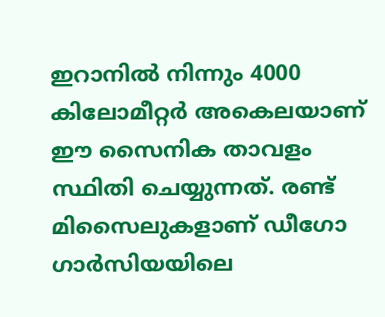ഇറാനില്‍ നിന്നും 4000 കിലോമീറ്റര്‍ അകെലയാണ് ഈ സൈനിക താവളം സ്ഥിതി ചെയ്യുന്നത്. രണ്ട് മിസൈലുകളാണ് ഡീഗോ ഗാര്‍സിയയിലെ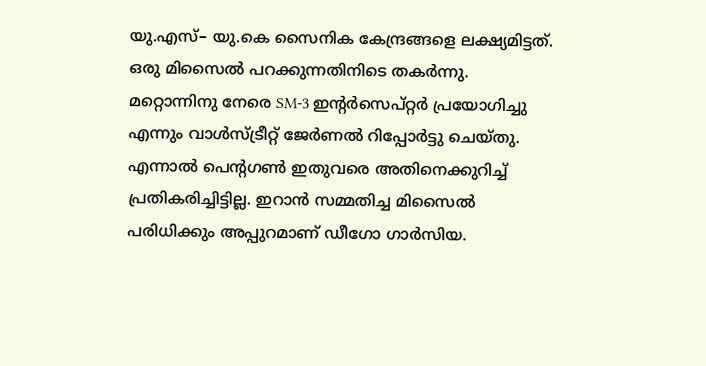യു.എസ്– യു.കെ സൈനിക കേന്ദ്രങ്ങളെ ലക്ഷ്യമിട്ടത്. ഒരു മിസൈല്‍ പറക്കുന്നതിനിടെ തകര്‍ന്നു. മറ്റൊന്നിനു നേരെ SM-3 ഇന്റർസെപ്റ്റർ പ്രയോഗിച്ചു എന്നും വാള്‍സ്ട്രീറ്റ് ജേര്‍ണല്‍ റിപ്പോര്‍ട്ടു ചെയ്തു. എന്നാൽ പെന്റഗൺ ഇതുവരെ അതിനെക്കുറിച്ച് പ്രതികരിച്ചിട്ടില്ല. ഇറാന്‍ സമ്മതിച്ച മിസൈല്‍ പരിധിക്കും അപ്പുറമാണ് ഡീഗോ ഗാര്‍സിയ.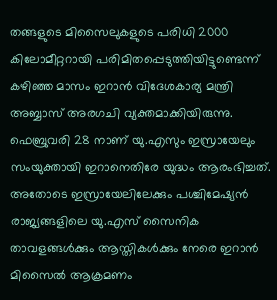തങ്ങളുടെ മിസൈലുകളുടെ പരിധി 2000 കിലോമീറ്ററായി പരിമിതപ്പെടുത്തിയിട്ടുണ്ടെന്ന് കഴിഞ്ഞ മാസം ഇറാൻ വിദേശകാര്യ മന്ത്രി അബ്ബാസ് അരഗചി വ്യക്തമാക്കിയിരുന്നു. ഫെബ്രുവരി 28 നാണ് യു.എസും ഇസ്രായേലും സംയുക്തായി ഇറാനെതിരേ യുദ്ധം ആരംഭിച്ചത്. അതോടെ ഇസ്രായേലിലേക്കും പശ്ചിമേഷ്യൻ രാജ്യങ്ങളിലെ യു.എസ് സൈനിക താവളങ്ങൾക്കും ആസ്തികൾക്കും നേരെ ഇറാൻ മിസൈൽ ആക്രമണം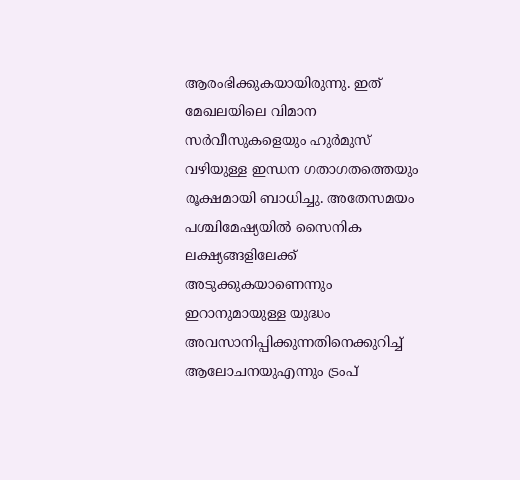ആരംഭിക്കുകയായിരുന്നു. ഇത് മേഖലയിലെ വിമാന സർവീസുകളെയും ഹുർമുസ് വഴിയുള്ള ഇന്ധന ഗതാഗതത്തെയും രൂക്ഷമായി ബാധിച്ചു. അതേസമയം പശ്ചിമേഷ്യയിൽ സൈനിക ലക്ഷ്യങ്ങളിലേക്ക് അടുക്കുകയാണെന്നും ഇറാനുമായുള്ള യുദ്ധം അവസാനിപ്പിക്കുന്നതിനെക്കുറിച്ച് ആലോചനയുഎന്നും ട്രംപ്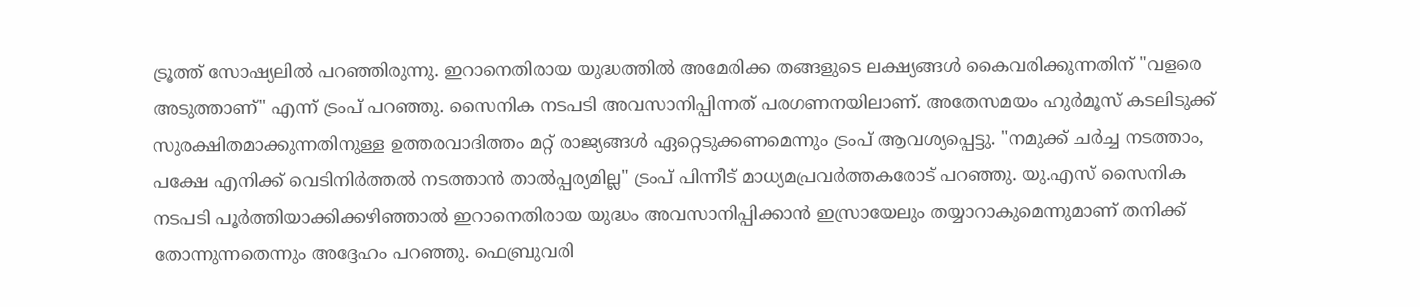ട്രൂത്ത് സോഷ്യലിൽ പറഞ്ഞിരുന്നു. ഇറാനെതിരായ യുദ്ധത്തിൽ അമേരിക്ക തങ്ങളുടെ ലക്ഷ്യങ്ങൾ കൈവരിക്കുന്നതിന് "വളരെ അടുത്താണ്" എന്ന് ട്രംപ് പറഞ്ഞു. സൈനിക നടപടി അവസാനിപ്പിന്നത് പരഗണനയിലാണ്. അതേസമയം ഹുർമൂസ് കടലിടുക്ക് സുരക്ഷിതമാക്കുന്നതിനുള്ള ഉത്തരവാദിത്തം മറ്റ് രാജ്യങ്ങൾ ഏറ്റെടുക്കണമെന്നും ട്രംപ് ആവശ്യപ്പെട്ടു. "നമുക്ക് ചർച്ച നടത്താം, പക്ഷേ എനിക്ക് വെടിനിർത്തൽ നടത്താൻ താൽപ്പര്യമില്ല" ട്രംപ് പിന്നീട് മാധ്യമപ്രവർത്തകരോട് പറഞ്ഞു. യു.എസ് സൈനിക നടപടി പൂർത്തിയാക്കിക്കഴിഞ്ഞാൽ ഇറാനെതിരായ യുദ്ധം അവസാനിപ്പിക്കാൻ ഇസ്രായേലും തയ്യാറാകുമെന്നുമാണ് തനിക്ക് തോന്നുന്നതെന്നും അദ്ദേഹം പറഞ്ഞു. ഫെബ്രുവരി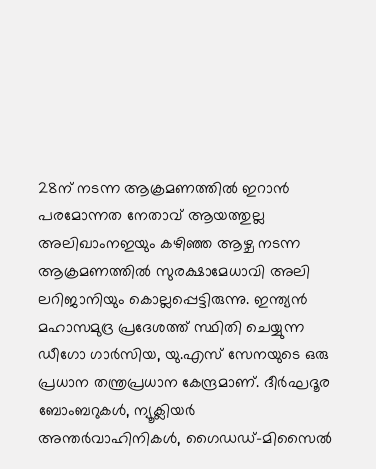28ന് നടന്ന ആക്രമണത്തിൽ ഇറാൻ പരമോന്നത നേതാവ് ആയത്തുല്ല അലിഖാംനഇയും കഴിഞ്ഞ ആഴ്ച നടന്ന ആക്രമണത്തിൽ സുരക്ഷാമേധാവി അലി ലറിജാനിയും കൊല്ലപ്പെട്ടിരുന്നു. ഇന്ത്യൻ മഹാസമുദ്ര പ്രദേശത്ത് സ്ഥിതി ചെയ്യുന്ന ഡീഗോ ഗാർസിയ, യു.എസ് സേനയുടെ ഒരു പ്രധാന തന്ത്രപ്രധാന കേന്ദ്രമാണ്. ദീർഘദൂര ബോംബറുകൾ, ന്യൂക്ലിയർ അന്തർവാഹിനികൾ, ഗൈഡഡ്-മിസൈൽ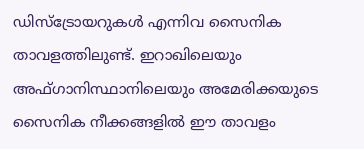ഡിസ്ട്രോയറുകൾ എന്നിവ സൈനിക താവളത്തിലുണ്ട്. ഇറാഖിലെയും അഫ്ഗാനിസ്ഥാനിലെയും അമേരിക്കയുടെ സൈനിക നീക്കങ്ങളിൽ ഈ താവളം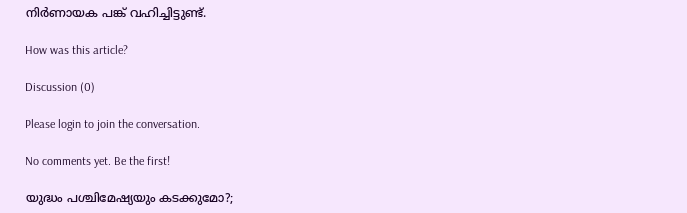നിർണായക പങ്ക് വഹിച്ചിട്ടുണ്ട്.

How was this article?

Discussion (0)

Please login to join the conversation.

No comments yet. Be the first!

യുദ്ധം പശ്ചിമേഷ്യയും കടക്കുമോ?;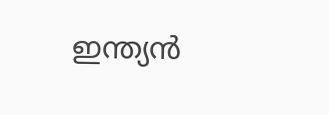ഇന്ത്യന്‍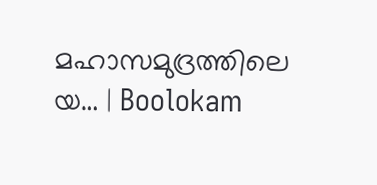മഹാസമുദ്രത്തിലെ യ… | Boolokam